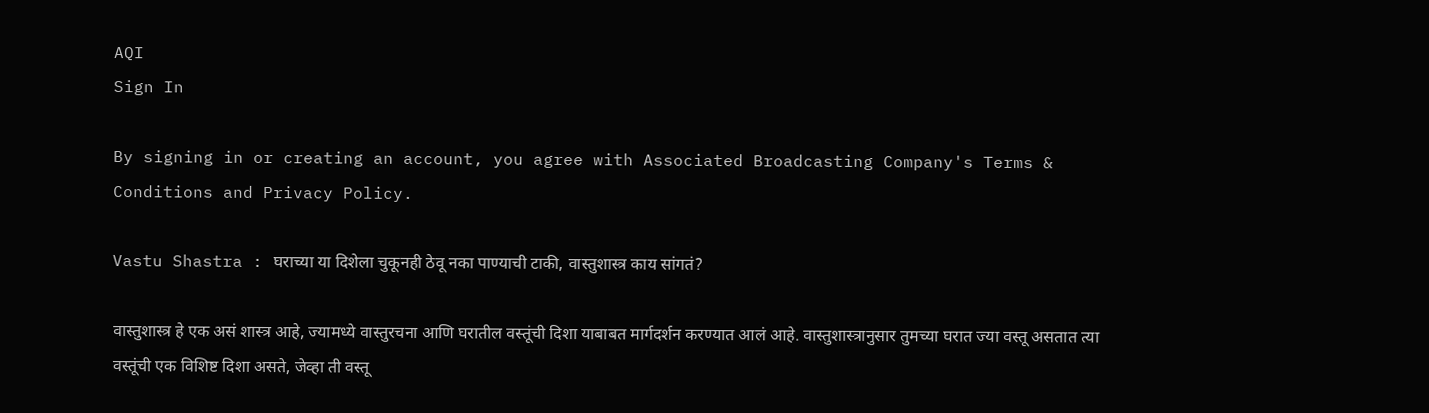AQI
Sign In

By signing in or creating an account, you agree with Associated Broadcasting Company's Terms & Conditions and Privacy Policy.

Vastu Shastra : घराच्या या दिशेला चुकूनही ठेवू नका पाण्याची टाकी, वास्तुशास्त्र काय सांगतं?

वास्तुशास्त्र हे एक असं शास्त्र आहे, ज्यामध्ये वास्तुरचना आणि घरातील वस्तूंची दिशा याबाबत मार्गदर्शन करण्यात आलं आहे. वास्तुशास्त्रानुसार तुमच्या घरात ज्या वस्तू असतात त्या वस्तूंची एक विशिष्ट दिशा असते, जेव्हा ती वस्तू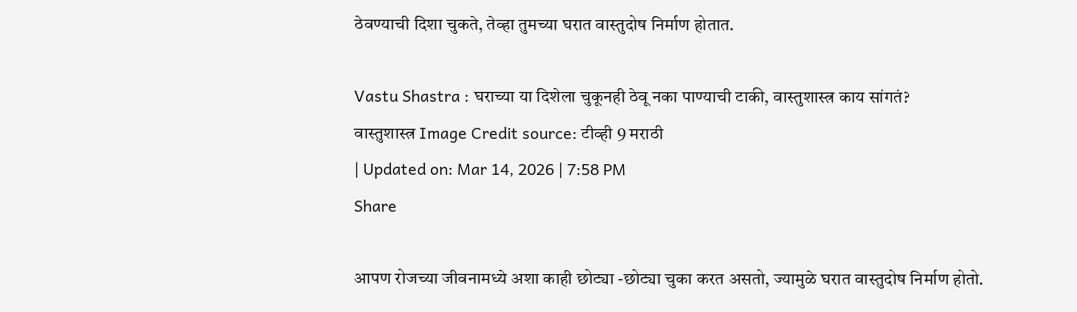ठेवण्याची दिशा चुकते, तेव्हा तुमच्या घरात वास्तुदोष निर्माण होतात.

Vastu Shastra : घराच्या या दिशेला चुकूनही ठेवू नका पाण्याची टाकी, वास्तुशास्त्र काय सांगतं?
वास्तुशास्त्र Image Credit source: टीव्ही 9 मराठी
| Updated on: Mar 14, 2026 | 7:58 PM
Share

आपण रोजच्या जीवनामध्ये अशा काही छोट्या -छोट्या चुका करत असतो, ज्यामुळे घरात वास्तुदोष निर्माण होतो.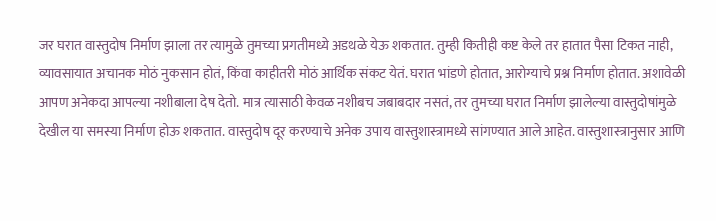जर घरात वास्तुदोष निर्माण झाला तर त्यामुळे तुमच्या प्रगतीमध्ये अडथळे येऊ शकतात. तुम्ही कितीही कष्ट केले तर हातात पैसा टिकत नाही, व्यावसायात अचानक मोठं नुकसान होतं, किंवा काहीतरी मोठं आर्थिक संकट येतं. घरात भांडणे होतात, आरोग्याचे प्रश्न निर्माण होतात. अशावेळी आपण अनेकदा आपल्या नशीबाला देष देतो. मात्र त्यासाठी केवळ नशीबच जबाबदार नसतं, तर तुमच्या घरात निर्माण झालेल्या वास्तुदोषांमुळे देखील या समस्या निर्माण होऊ शकतात. वास्तुदोष दूर करण्याचे अनेक उपाय वास्तुशास्त्रामध्ये सांगण्यात आले आहेत. वास्तुशास्त्रानुसार आणि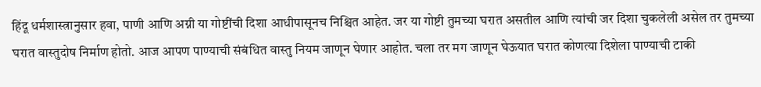हिंदू धर्मशास्त्रानुसार हवा, पाणी आणि अग्नी या गोष्टींची दिशा आधीपासूनच निश्चित आहेत. जर या गोष्टी तुमच्या घरात असतील आणि त्यांची जर दिशा चुकलेली असेल तर तुमच्या घरात वास्तुदोष निर्माण होतो. आज आपण पाण्याची संबंधित वास्तु नियम जाणून घेणार आहोत. चला तर मग जाणून घेऊयात घरात कोणत्या दिशेला पाण्याची टाकी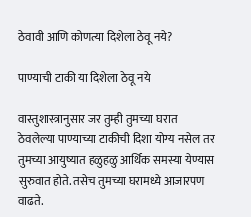ठेवावी आणि कोणत्या दिशेला ठेवू नये?

पाण्याची टाकी या दिशेला ठेवू नये

वास्तुशास्त्रानुसार जर तुम्ही तुमच्या घरात ठेवलेल्या पाण्याच्या टाकीची दिशा योग्य नसेल तर तुमच्या आयुष्यात हळुहळु आर्थिक समस्या येण्यास सुरुवात होते. तसेच तुमच्या घरामध्ये आजारपण वाढते.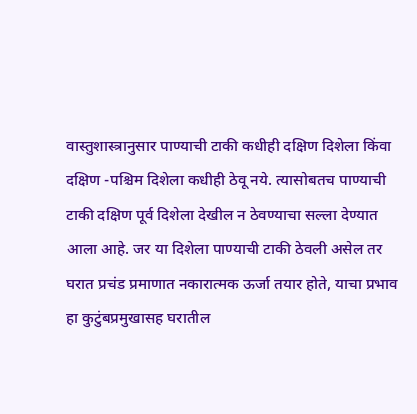वास्तुशास्त्रानुसार पाण्याची टाकी कधीही दक्षिण दिशेला किंवा दक्षिण -पश्चिम दिशेला कधीही ठेवू नये. त्यासोबतच पाण्याची टाकी दक्षिण पूर्व दिशेला देखील न ठेवण्याचा सल्ला देण्यात आला आहे. जर या दिशेला पाण्याची टाकी ठेवली असेल तर घरात प्रचंड प्रमाणात नकारात्मक ऊर्जा तयार होते, याचा प्रभाव हा कुटुंबप्रमुखासह घरातील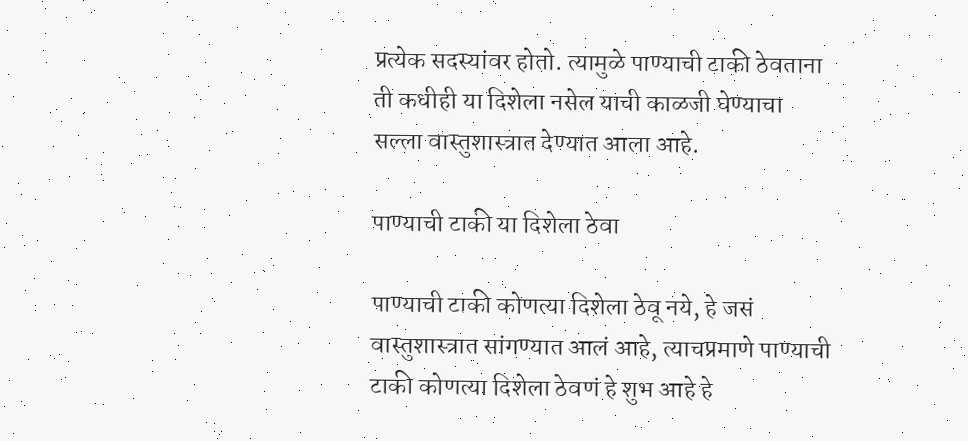प्रत्येक सदस्यांवर होतो. त्यामुळे पाण्याची टाकी ठेवताना ती कधीही या दिशेला नसेल याची काळजी घेण्याचा सल्ला वास्तुशास्त्रात देण्यात आला आहे.

पाण्याची टाकी या दिशेला ठेवा

पाण्याची टाकी कोणत्या दिशेला ठेवू नये, हे जसं वास्तुशास्त्रात सांगण्यात आलं आहे, त्याचप्रमाणे पाण्याची टाकी कोणत्या दिशेला ठेवणं हे शुभ आहे हे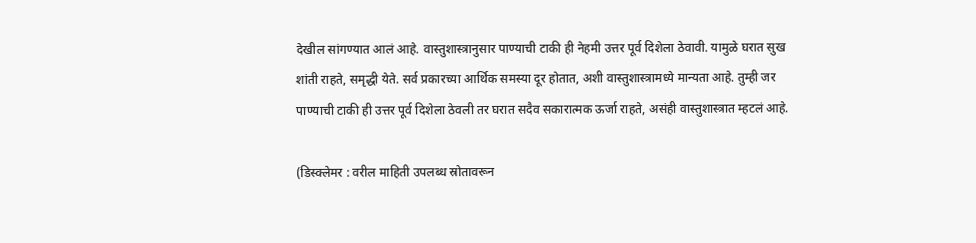देखील सांगण्यात आलं आहे. वास्तुशास्त्रानुसार पाण्याची टाकी ही नेहमी उत्तर पूर्व दिशेला ठेवावी. यामुळे घरात सुख शांती राहते, समृद्धी येते. सर्व प्रकारच्या आर्थिक समस्या दूर होतात, अशी वास्तुशास्त्रामध्ये मान्यता आहे. तुम्ही जर पाण्याची टाकी ही उत्तर पूर्व दिशेला ठेवली तर घरात सदैव सकारात्मक ऊर्जा राहते, असंही वास्तुशास्त्रात म्हटलं आहे.

(डिस्क्लेमर : वरील माहिती उपलब्ध स्रोतावरून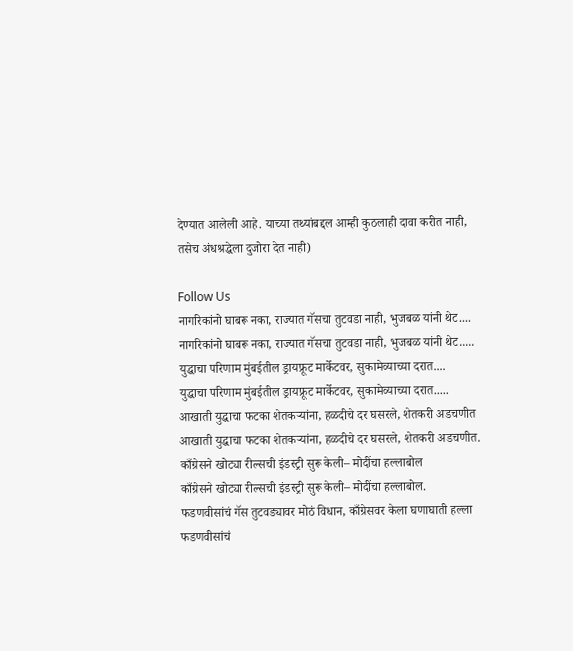देण्यात आलेली आहे. याच्या तथ्यांबद्दल आम्ही कुठलाही दावा करीत नाही, तसेच अंधश्रद्धेला दुजोरा देत नाही)

Follow Us
नागरिकांनो घाबरू नका, राज्यात गॅसचा तुटवडा नाही, भुजबळ यांनी थेट....
नागरिकांनो घाबरू नका, राज्यात गॅसचा तुटवडा नाही, भुजबळ यांनी थेट.....
युद्धाचा परिणाम मुंबईतील ड्रायफ्रूट मार्केटवर, सुकामेव्याच्या दरात....
युद्धाचा परिणाम मुंबईतील ड्रायफ्रूट मार्केटवर, सुकामेव्याच्या दरात.....
आखाती युद्धाचा फटका शेतकऱ्यांना, हळदीचे दर घसरले, शेतकरी अडचणीत
आखाती युद्धाचा फटका शेतकऱ्यांना, हळदीचे दर घसरले, शेतकरी अडचणीत.
काँग्रेसने खोट्या रील्सची इंडस्ट्री सुरू केली– मोदींचा हल्लाबोल
काँग्रेसने खोट्या रील्सची इंडस्ट्री सुरू केली– मोदींचा हल्लाबोल.
फडणवीसांचं गॅस तुटवड्यावर मोठं विधान, काँग्रेसवर केला घणाघाती हल्ला
फडणवीसांचं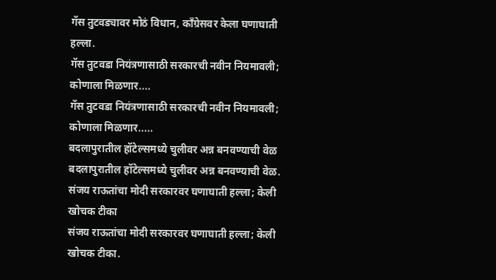गॅस तुटवड्यावर मोठं विधान, काँग्रेसवर केला घणाघाती हल्ला.
गॅस तुटवडा नियंत्रणासाठी सरकारची नवीन नियमावली; कोणाला मिळणार....
गॅस तुटवडा नियंत्रणासाठी सरकारची नवीन नियमावली; कोणाला मिळणार.....
बदलापुरातील हॉटेल्समध्ये चुलीवर अन्न बनवण्याची वेळ
बदलापुरातील हॉटेल्समध्ये चुलीवर अन्न बनवण्याची वेळ.
संजय राऊतांचा मोदी सरकारवर घणाघाती हल्ला; केली खोचक टीका
संजय राऊतांचा मोदी सरकारवर घणाघाती हल्ला; केली खोचक टीका.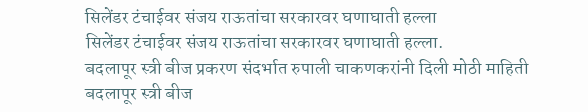सिलेंडर टंचाईवर संजय राऊतांचा सरकारवर घणाघाती हल्ला
सिलेंडर टंचाईवर संजय राऊतांचा सरकारवर घणाघाती हल्ला.
बदलापूर स्त्री बीज प्रकरण संदर्भात रुपाली चाकणकरांनी दिली मोठी माहिती
बदलापूर स्त्री बीज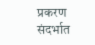प्रकरण संदर्भात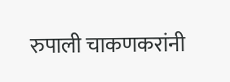रुपाली चाकणकरांनी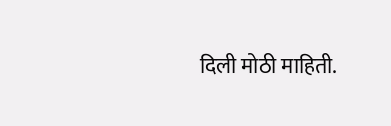दिली मोठी माहिती.